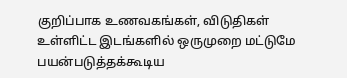குறிப்பாக உணவகங்கள், விடுதிகள் உள்ளிட்ட இடங்களில் ஒருமுறை மட்டுமே பயன்படுத்தக்கூடிய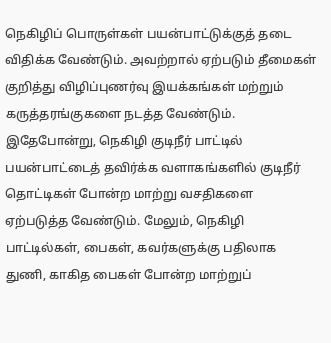நெகிழிப் பொருள்கள் பயன்பாட்டுக்குத் தடை விதிக்க வேண்டும். அவற்றால் ஏற்படும் தீமைகள் குறித்து விழிப்புணர்வு இயக்கங்கள் மற்றும் கருத்தரங்குகளை நடத்த வேண்டும். இதேபோன்று, நெகிழி குடிநீர் பாட்டில் பயன்பாட்டைத் தவிர்க்க வளாகங்களில் குடிநீர் தொட்டிகள் போன்ற மாற்று வசதிகளை ஏற்படுத்த வேண்டும். மேலும், நெகிழி பாட்டில்கள், பைகள், கவர்களுக்கு பதிலாக துணி, காகித பைகள் போன்ற மாற்றுப்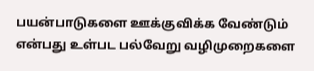பயன்பாடுகளை ஊக்குவிக்க வேண்டும் என்பது உள்பட பல்வேறு வழிமுறைகளை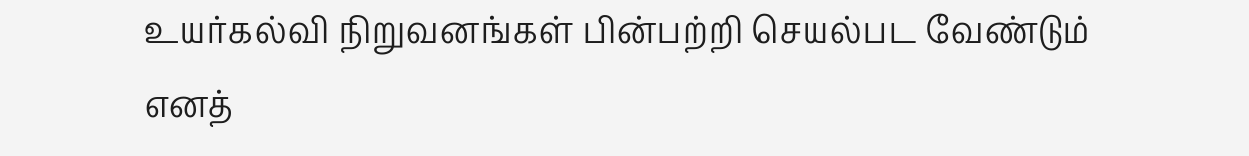உயர்கல்வி நிறுவனங்கள் பின்பற்றி செயல்பட வேண்டும் எனத்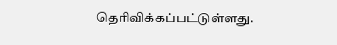தெரிவிக்கப்பட்டுள்ளது.